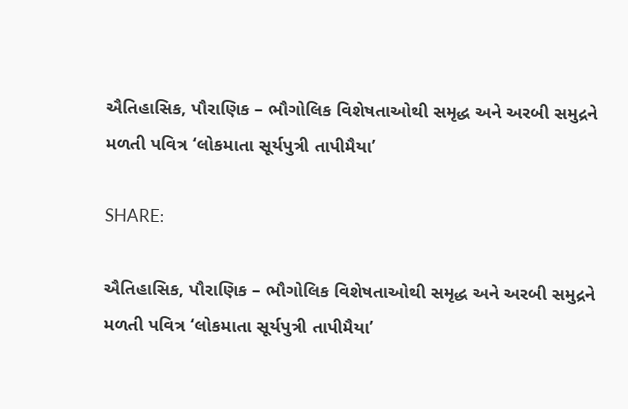ઐતિહાસિક, પૌરાણિક – ભૌગોલિક વિશેષતાઓથી સમૃદ્ધ અને અરબી સમુદ્રને મળતી પવિત્ર ‘લોકમાતા સૂર્યપુત્રી તાપીમૈયા’

SHARE:

ઐતિહાસિક, પૌરાણિક – ભૌગોલિક વિશેષતાઓથી સમૃદ્ધ અને અરબી સમુદ્રને મળતી પવિત્ર ‘લોકમાતા સૂર્યપુત્રી તાપીમૈયા’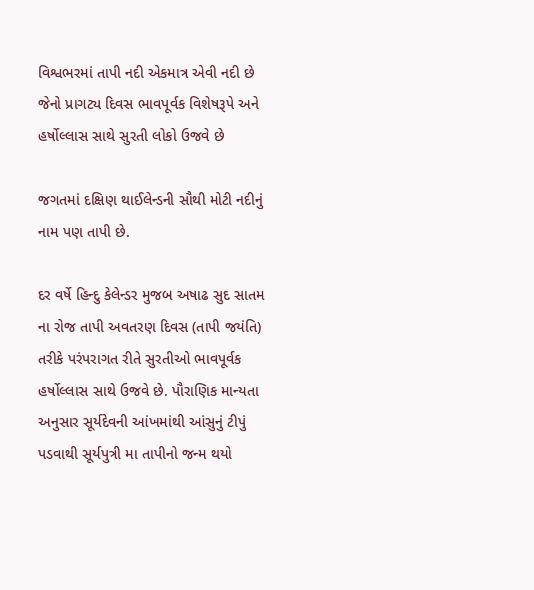વિશ્વભરમાં તાપી નદી એકમાત્ર એવી નદી છે જેનો પ્રાગટ્ય દિવસ ભાવપૂર્વક વિશેષરૂપે અને હર્ષોલ્લાસ સાથે સુરતી લોકો ઉજવે છે

જગતમાં દક્ષિણ થાઈલેન્ડની સૌથી મોટી નદીનું નામ પણ તાપી છે.

દર વર્ષે હિન્દુ કેલેન્ડર મુજબ અષાઢ સુદ સાતમ ના રોજ તાપી અવતરણ દિવસ (તાપી જયંતિ) તરીકે પરંપરાગત રીતે સુરતીઓ ભાવપૂર્વક હર્ષોલ્લાસ સાથે ઉજવે છે. પૌરાણિક માન્યતા અનુસાર સૂર્યદેવની આંખમાંથી આંસુનું ટીપું પડવાથી સૂર્યપુત્રી મા તાપીનો જન્મ થયો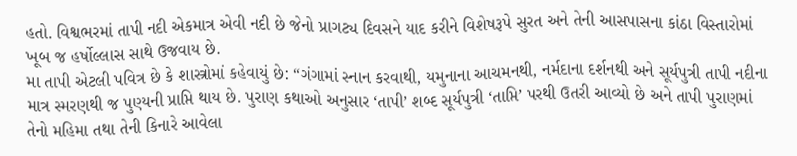હતો. વિશ્વભરમાં તાપી નદી એકમાત્ર એવી નદી છે જેનો પ્રાગટ્ય દિવસને યાદ કરીને વિશેષરૂપે સુરત અને તેની આસપાસના કાંઠા વિસ્તારોમાં ખૂબ જ હર્ષોલ્લાસ સાથે ઉજવાય છે.
મા તાપી એટલી પવિત્ર છે કે શાસ્ત્રોમાં કહેવાયું છે: “ગંગામાં સ્નાન કરવાથી, યમુનાના આચમનથી, નર્મદાના દર્શનથી અને સૂર્યપુત્રી તાપી નદીના માત્ર સ્મરણથી જ પુણ્યની પ્રાપ્તિ થાય છે. પુરાણ કથાઓ અનુસાર ‘તાપી’ શબ્દ સૂર્યપુત્રી ‘તાપ્તિ’ પરથી ઉતરી આવ્યો છે અને તાપી પુરાણમાં તેનો મહિમા તથા તેની કિનારે આવેલા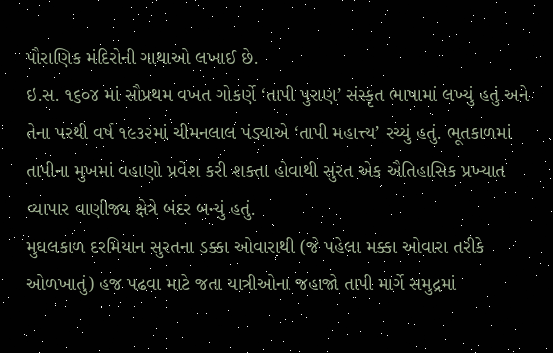પૌરાણિક મંદિરોની ગાથાઓ લખાઈ છે.
ઇ.સ. ૧૬૦૪ માં સૌપ્રથમ વખત ગોકર્ણે ‘તાપી પુરાણ’ સંસ્કૃત ભાષામાં લખ્યું હતું અને તેના પરથી વર્ષ ૧૯૩૨માં ચીમનલાલ પંડ્યાએ ‘તાપી મહાત્ત્ય’ રચ્યું હતું. ભૂતકાળમાં તાપીના મુખમાં વહાણો પ્રવેશ કરી શકતા હોવાથી સુરત એક ઐતિહાસિક પ્રખ્યાત વ્યાપાર વાણીજ્ય ક્ષેત્રે બંદર બન્યું હતું.
મુઘલકાળ દરમિયાન સુરતના ડક્કા ઓવારાથી (જે પહેલા મક્કા ઓવારા તરીકે ઓળખાતું) હજ પઢવા માટે જતા યાત્રીઓના જહાજો તાપી માર્ગે સમુદ્રમાં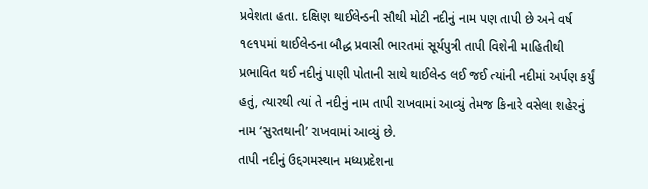પ્રવેશતા હતા. દક્ષિણ થાઈલેન્ડની સૌથી મોટી નદીનું નામ પણ તાપી છે અને વર્ષ ૧૯૧૫માં થાઈલેન્ડના બૌદ્ધ પ્રવાસી ભારતમાં સૂર્યપુત્રી તાપી વિશેની માહિતીથી પ્રભાવિત થઈ નદીનું પાણી પોતાની સાથે થાઈલેન્ડ લઈ જઈ ત્યાંની નદીમાં અર્પણ કર્યું હતું, ત્યારથી ત્યાં તે નદીનું નામ તાપી રાખવામાં આવ્યું તેમજ કિનારે વસેલા શહેરનું નામ ‘સુરતથાની’ રાખવામાં આવ્યું છે.
તાપી નદીનું ઉદ્દગમસ્થાન મધ્યપ્રદેશના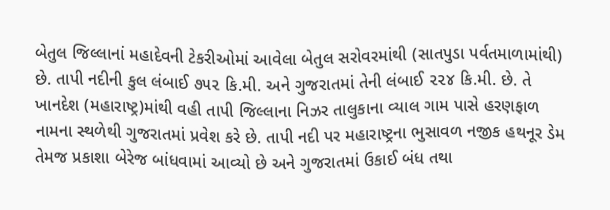બેતુલ જિલ્લાનાં મહાદેવની ટેકરીઓમાં આવેલા બેતુલ સરોવરમાંથી (સાતપુડા પર્વતમાળામાંથી) છે. તાપી નદીની કુલ લંબાઈ ૭૫૨ કિ.મી. અને ગુજરાતમાં તેની લંબાઈ ૨૨૪ કિ.મી. છે. તે ખાનદેશ (મહારાષ્ટ્ર)માંથી વહી તાપી જિલ્લાના નિઝર તાલુકાના વ્યાલ ગામ પાસે હરણફાળ નામના સ્થળેથી ગુજરાતમાં પ્રવેશ કરે છે. તાપી નદી પર મહારાષ્ટ્રના ભુસાવળ નજીક હથનૂર ડેમ તેમજ પ્રકાશા બેરેજ બાંધવામાં આવ્યો છે અને ગુજરાતમાં ઉકાઈ બંધ તથા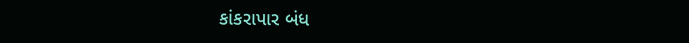કાંકરાપાર બંધ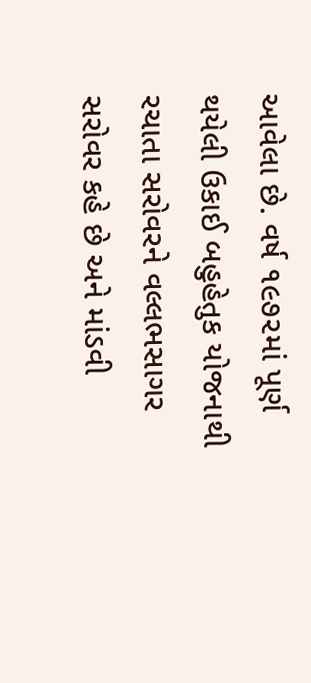આવેલા છે. વર્ષ ૧૯૭૨માં પૂર્ણ થયેલી ઉકાઈ બહુહેતુક યોજનાથી રચાતા સરોવરને વલ્લભસાગર સરોવર કહે છે અને માંડવી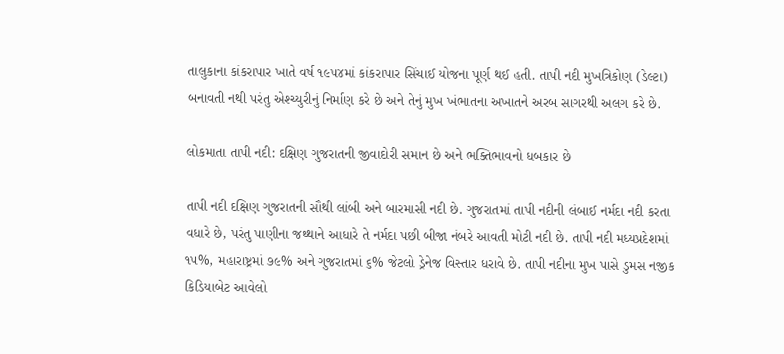તાલુકાના કાંકરાપાર ખાતે વર્ષ ૧૯૫૪માં કાંકરાપાર સિંચાઈ યોજના પૂર્ણ થઈ હતી. તાપી નદી મુખત્રિકોણ (ડેલ્ટા) બનાવતી નથી પરંતુ એશ્ચ્યુરીનું નિર્માણ કરે છે અને તેનું મુખ ખંભાતના અખાતને અરબ સાગરથી અલગ કરે છે.

લોકમાતા તાપી નદી: દક્ષિણ ગુજરાતની જીવાદોરી સમાન છે અને ભક્તિભાવનો ધબકાર છે

તાપી નદી દક્ષિણ ગુજરાતની સૌથી લાંબી અને બારમાસી નદી છે. ગુજરાતમાં તાપી નદીની લંબાઈ નર્મદા નદી કરતા વધારે છે, પરંતુ પાણીના જથ્થાને આધારે તે નર્મદા પછી બીજા નંબરે આવતી મોટી નદી છે. તાપી નદી મધ્યપ્રદેશમાં ૧૫%, મહારાષ્ટ્રમાં ૭૯% અને ગુજરાતમાં ૬% જેટલો ડ્રેનેજ વિસ્તાર ધરાવે છે. તાપી નદીના મુખ પાસે ડુમસ નજીક કિડિયાબેટ આવેલો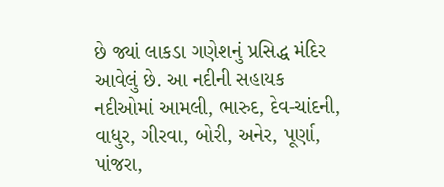છે જ્યાં લાકડા ગણેશનું પ્રસિદ્ધ મંદિર આવેલું છે. આ નદીની સહાયક નદીઓમાં આમલી, ભારુદ, દેવ-ચાંદની, વાધુર, ગીરવા, બોરી, અનેર, પૂર્ણા, પાંજરા,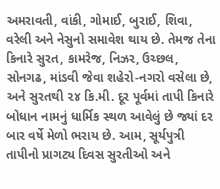અમરાવતી, વાંકી, ગોમાઈ, બુરાઈ, શિવા, વરેલી અને નેસુનો સમાવેશ થાય છે. તેમજ તેના કિનારે સુરત, કામરેજ, નિઝર, ઉચ્છલ, સોનગઢ, માંડવી જેવા શહેરો-નગરો વસેલા છે, અને સુરતથી ૨૪ કિ.મી. દૂર પૂર્વમાં તાપી કિનારે બોધાન નામનું ધાર્મિક સ્થળ આવેલું છે જ્યાં દર બાર વર્ષે મેળો ભરાય છે. આમ, સૂર્યપુત્રી તાપીનો પ્રાગટ્ય દિવસ સુરતીઓ અને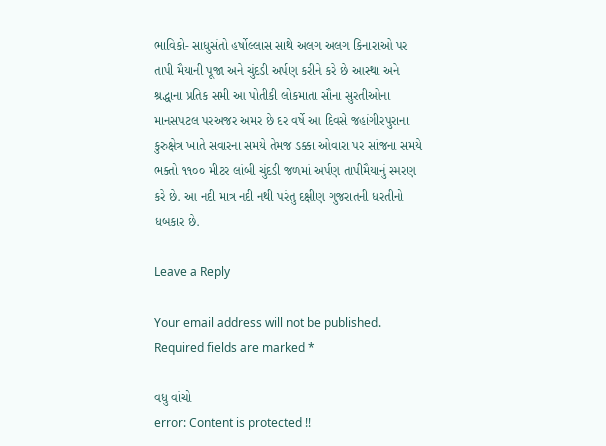ભાવિકો- સાધુસંતો હર્ષોલ્લાસ સાથે અલગ અલગ કિનારાઓ પર તાપી મૈયાની પૂજા અને ચુંદડી અર્પણ કરીને કરે છે આસ્થા અને શ્રદ્ધાના પ્રતિક સમી આ પોતીકી લોકમાતા સૌના સુરતીઓના માનસપટલ પરઅજર અમર છે દર વર્ષે આ દિવસે જહાંગીરપુરાના કુરુક્ષેત્ર ખાતે સવારના સમયે તેમજ ડક્કા ઓવારા પર સાંજના સમયે ભક્તો ૧૧૦૦ મીટર લાંબી ચુંદડી જળમાં અર્પણ તાપીમૈયાનું સ્મરણ કરે છે. આ નદી માત્ર નદી નથી પરંતુ દક્ષીણ ગુજરાતની ધરતીનો ધબકાર છે.

Leave a Reply

Your email address will not be published. Required fields are marked *

વધુ વાંચો
error: Content is protected !!